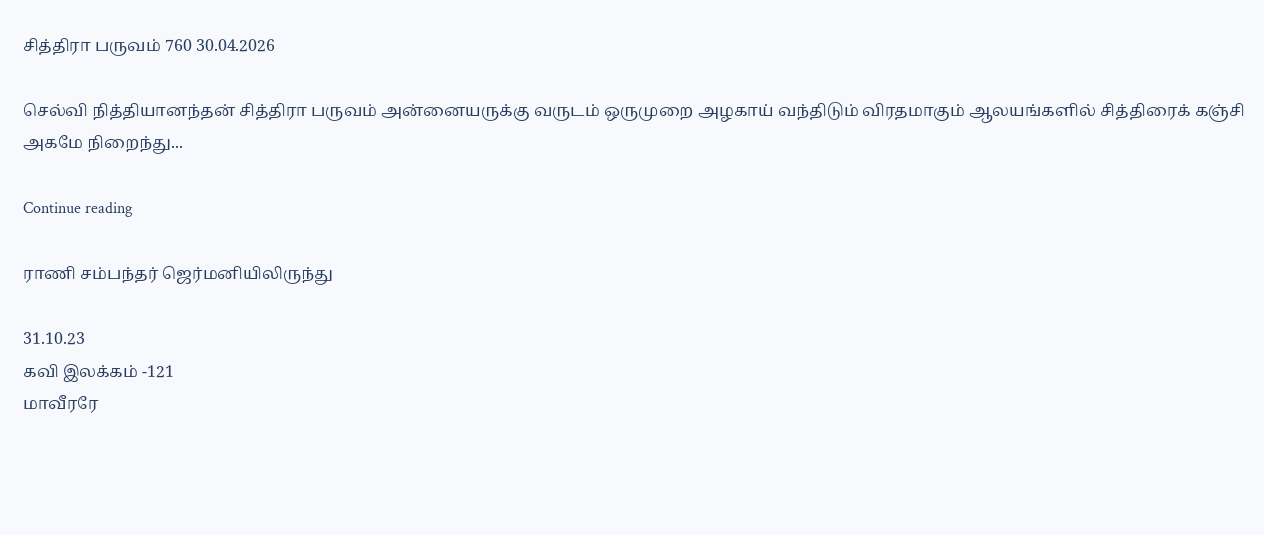சித்திரா பருவம் 760 30.04.2026

செல்வி நித்தியானந்தன் சித்திரா பருவம் அன்னையருக்கு வருடம் ஒருமுறை அழகாய் வந்திடும் விரதமாகும் ஆலயங்களில் சித்திரைக் கஞ்சி அகமே நிறைந்து...

Continue reading

ராணி சம்பந்தர் ஜெர்மனியிலிருந்து

31.10.23
கவி இலக்கம் -121
மாவீரரே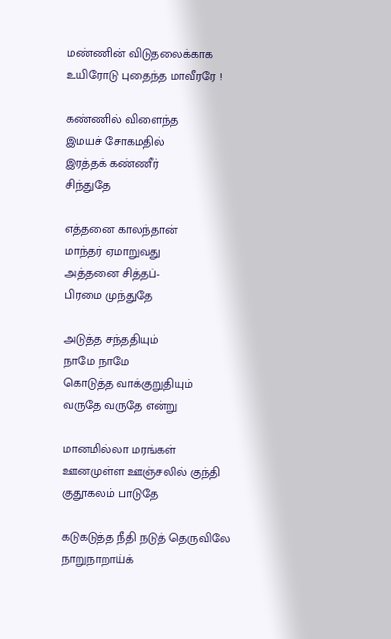மண்ணின் விடுதலைக்காக
உயிரோடு புதைந்த மாவீரரே !

கண்ணில் விளைந்த
இமயச் சோகமதில்
இரத்தக் கண்ணீர்
சிந்துதே

எத்தனை காலந்தான்
மாந்தர் ஏமாறுவது
அத்தனை சித்தப்-
பிரமை முந்துதே

அடுத்த சந்ததியும்
நாமே நாமே
கொடுத்த வாக்குறுதியும்
வருதே வருதே என்று

மானமில்லா மரங்கள்
ஊனமுள்ள ஊஞ்சலில் குந்தி
குதூகலம் பாடுதே

கடுகடுத்த நீதி நடுத் தெருவிலே
நாறுநாறாய்க்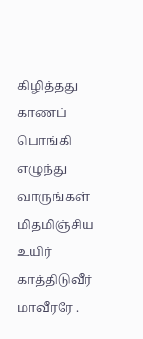கிழித்தது காணப்
பொங்கி எழுந்து வாருங்கள்
மிதமிஞ்சிய உயிர் காத்திடுவீர்
மாவீரரே .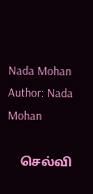Nada Mohan
Author: Nada Mohan

    செல்வி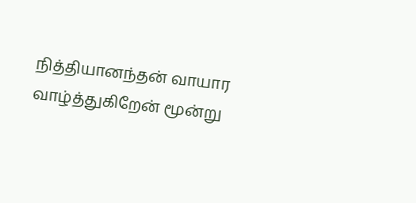நித்தியானந்தன் வாயார வாழ்த்துகிறேன் மூன்று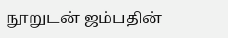நூறுடன் ஜம்பதின்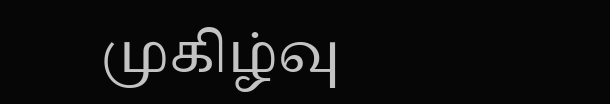முகிழ்வு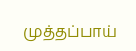முத்தப்பாய்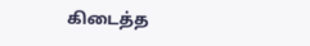கிடைத்த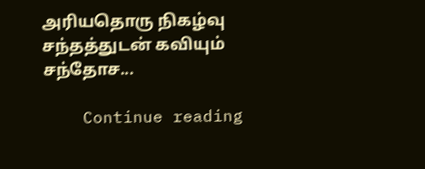அரியதொரு நிகழ்வு சந்தத்துடன் கவியும் சந்தோச...

    Continue reading